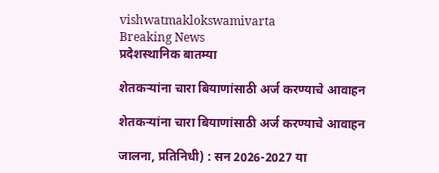vishwatmaklokswamivarta
Breaking News
प्रदेशस्थानिक बातम्या

शेतकऱ्यांना चारा बियाणांसाठी अर्ज करण्याचे आवाहन

शेतकऱ्यांना चारा बियाणांसाठी अर्ज करण्याचे आवाहन

जालना, प्रतिनिधी) : सन 2026-2027 या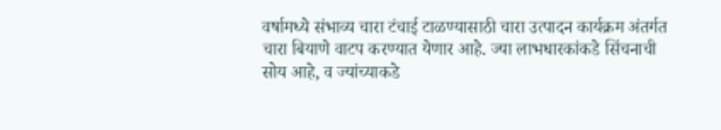वर्षामध्ये संभाव्य चारा टंचाई टाळण्यासाठी चारा उत्पादन कार्यक्रम अंतर्गत चारा बियाणे वाटप करण्यात येणार आहे. ज्या लाभधारकांकडे सिंचनाची सोय आहे, व ज्यांच्याकडे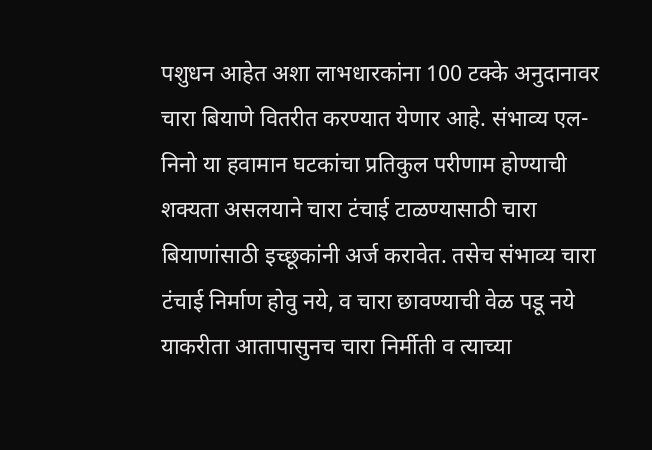पशुधन आहेत अशा लाभधारकांना 100 टक्के अनुदानावर चारा बियाणे वितरीत करण्यात येणार आहे. संभाव्य एल-निनो या हवामान घटकांचा प्रतिकुल परीणाम होण्याची शक्यता असलयाने चारा टंचाई टाळण्यासाठी चारा बियाणांसाठी इच्छूकांनी अर्ज करावेत. तसेच संभाव्य चारा टंचाई निर्माण होवु नये, व चारा छावण्याची वेळ पडू नये याकरीता आतापासुनच चारा निर्मीती व त्याच्या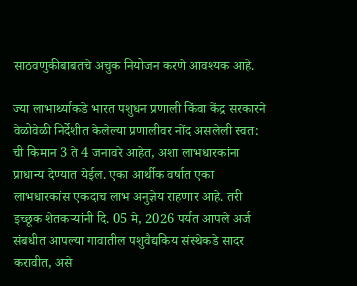साठवणुकीबाबतचे अचुक नियोजन करणे आवश्यक आहे.

ज्या लाभार्थ्याकडे भारत पशुधन प्रणाली किंवा केंद्र सरकारने वेळोवेळी निर्देशीत केलेल्या प्रणालीवर नोंद असलेली स्वत: ची किमान 3 ते 4 जनावरे आहेत, अशा लाभधारकांना प्राधान्य देण्यात येईल. एका आर्थीक वर्षात एका लाभधारकांस एकदाच लाभ अनुज्ञेय राहणार आहे. तरी इच्छूक शेतकऱ्यांनी दि. 05 मे, 2026 पर्यत आपले अर्ज संबधीत आपल्या गावातील पशुवैद्यकिय संस्थेकडे सादर करावीत, असे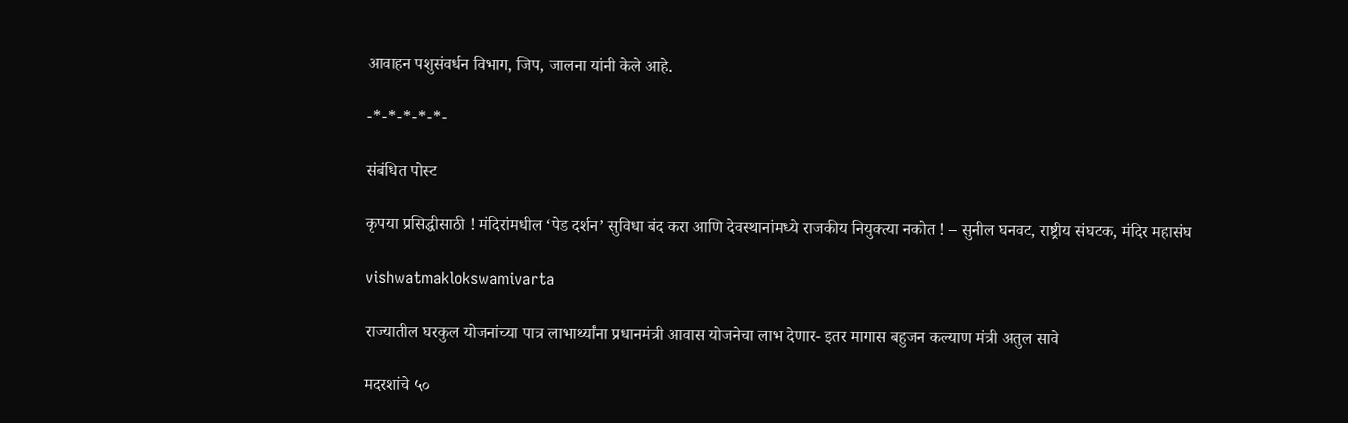आवाहन पशुसंवर्धन विभाग, जिप, जालना यांनी केले आहे.

-*-*-*-*-*-

संबंधित पोस्ट

कृपया प्रसिद्धीसाठी ! मंदिरांमधील ‘पेड दर्शन’ सुविधा बंद करा आणि देवस्थानांमध्ये राजकीय नियुक्त्या नकोत ! – सुनील घनवट, राष्ट्रीय संघटक, मंदिर महासंघ

vishwatmaklokswamivarta

राज्यातील घरकुल योजनांच्या पात्र लाभार्थ्यांना प्रधानमंत्री आवास योजनेचा लाभ देणार- इतर मागास बहुजन कल्याण मंत्री अतुल सावे

मदरशांचे ५०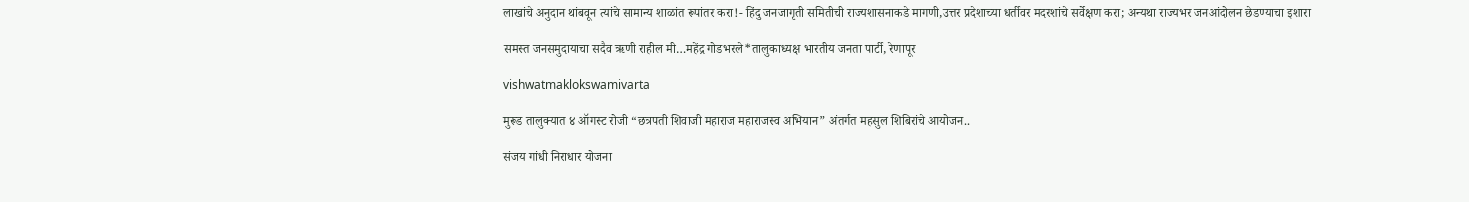लाखांचे अनुदान थांबवून त्यांचे सामान्य शाळांत रूपांतर करा!- हिंदु जनजागृती समितीची राज्यशासनाकडे मागणी,उत्तर प्रदेशाच्या धर्तीवर मदरशांचे सर्वेक्षण करा; अन्यथा राज्यभर जनआंदोलन छेडण्याचा इशारा

समस्त जनसमुदायाचा सदैव ऋणी राहील मी…महेंद्र गोडभरले*तालुकाध्यक्ष भारतीय जनता पार्टी, रेणापूर

vishwatmaklokswamivarta

मुरूड तालुक्यात ४ ऑगस्ट रोजी “छत्रपती शिवाजी महाराज महाराजस्व अभियान” अंतर्गत महसुल शिबिरांचे आयोजन..

संजय गांधी निराधार योजना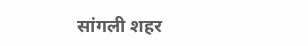सांगली शहर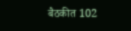बैठकीत 102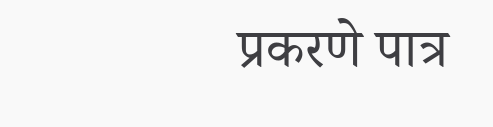प्रकरणे पात्र